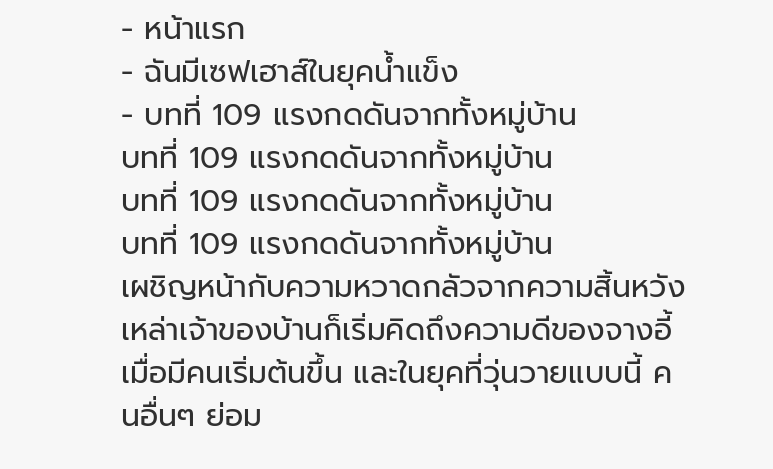- หน้าแรก
- ฉันมีเซฟเฮาส์ในยุคน้ำแข็ง
- บทที่ 109 แรงกดดันจากทั้งหมู่บ้าน
บทที่ 109 แรงกดดันจากทั้งหมู่บ้าน
บทที่ 109 แรงกดดันจากทั้งหมู่บ้าน
บทที่ 109 แรงกดดันจากทั้งหมู่บ้าน
เผชิญหน้ากับความหวาดกลัวจากความสิ้นหวัง เหล่าเจ้าของบ้านก็เริ่มคิดถึงความดีของจางอี้
เมื่อมีคนเริ่มต้นขึ้น และในยุคที่วุ่นวายแบบนี้ คนอื่นๆ ย่อม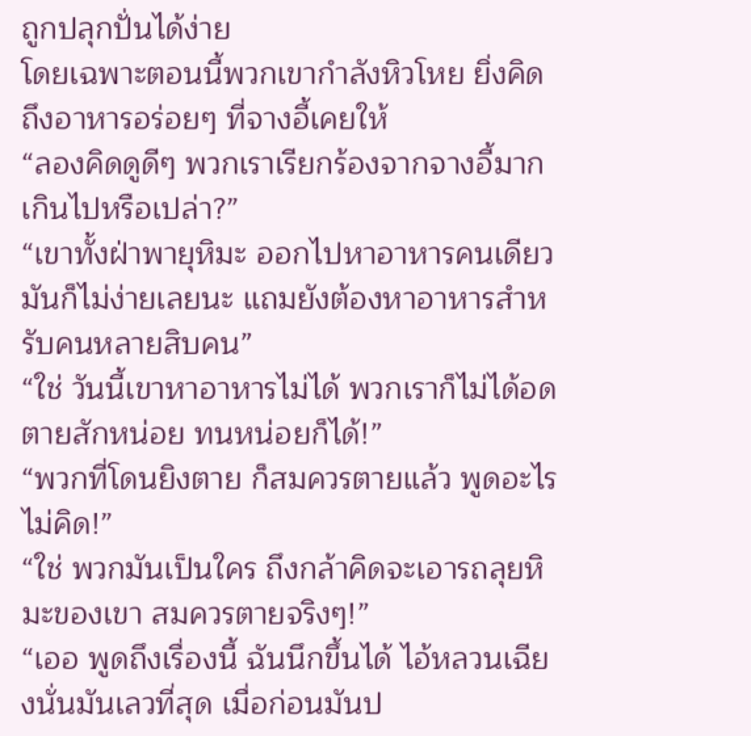ถูกปลุกปั่นได้ง่าย
โดยเฉพาะตอนนี้พวกเขากำลังหิวโหย ยิ่งคิดถึงอาหารอร่อยๆ ที่จางอี้เคยให้
“ลองคิดดูดีๆ พวกเราเรียกร้องจากจางอี้มากเกินไปหรือเปล่า?”
“เขาทั้งฝ่าพายุหิมะ ออกไปหาอาหารคนเดียว มันก็ไม่ง่ายเลยนะ แถมยังต้องหาอาหารสำหรับคนหลายสิบคน”
“ใช่ วันนี้เขาหาอาหารไม่ได้ พวกเราก็ไม่ได้อดตายสักหน่อย ทนหน่อยก็ได้!”
“พวกที่โดนยิงตาย ก็สมควรตายแล้ว พูดอะไรไม่คิด!”
“ใช่ พวกมันเป็นใคร ถึงกล้าคิดจะเอารถลุยหิมะของเขา สมควรตายจริงๆ!”
“เออ พูดถึงเรื่องนี้ ฉันนึกขึ้นได้ ไอ้หลวนเฉียงนั่นมันเลวที่สุด เมื่อก่อนมันป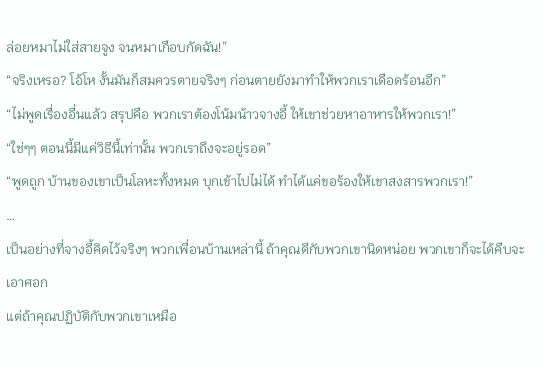ล่อยหมาไม่ใส่สายจูง จนหมาเกือบกัดฉัน!”
“จริงเหรอ? โอ้โห งั้นมันก็สมควรตายจริงๆ ก่อนตายยังมาทำให้พวกเราเดือดร้อนอีก”
“ไม่พูดเรื่องอื่นแล้ว สรุปคือ พวกเราต้องโน้มน้าวจางอี้ ให้เขาช่วยหาอาหารให้พวกเรา!”
“ใช่ๆๆ ตอนนี้มีแค่วิธีนี้เท่านั้น พวกเราถึงจะอยู่รอด”
“พูดถูก บ้านของเขาเป็นโลหะทั้งหมด บุกเข้าไปไม่ได้ ทำได้แค่ขอร้องให้เขาสงสารพวกเรา!”
…
เป็นอย่างที่จางอี้คิดไว้จริงๆ พวกเพื่อนบ้านเหล่านี้ ถ้าคุณดีกับพวกเขานิดหน่อย พวกเขาก็จะได้คืบจะเอาศอก
แต่ถ้าคุณปฏิบัติกับพวกเขาเหมือ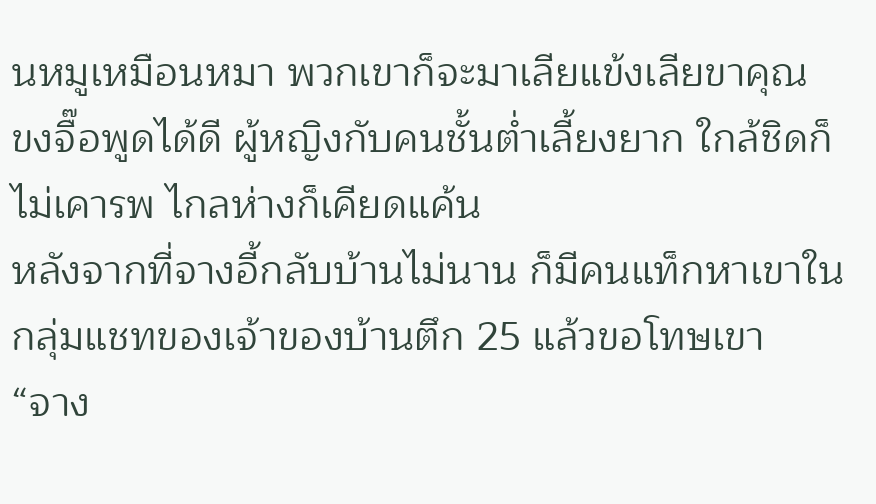นหมูเหมือนหมา พวกเขาก็จะมาเลียแข้งเลียขาคุณ
ขงจื๊อพูดได้ดี ผู้หญิงกับคนชั้นต่ำเลี้ยงยาก ใกล้ชิดก็ไม่เคารพ ไกลห่างก็เคียดแค้น
หลังจากที่จางอี้กลับบ้านไม่นาน ก็มีคนแท็กหาเขาในกลุ่มแชทของเจ้าของบ้านตึก 25 แล้วขอโทษเขา
“จาง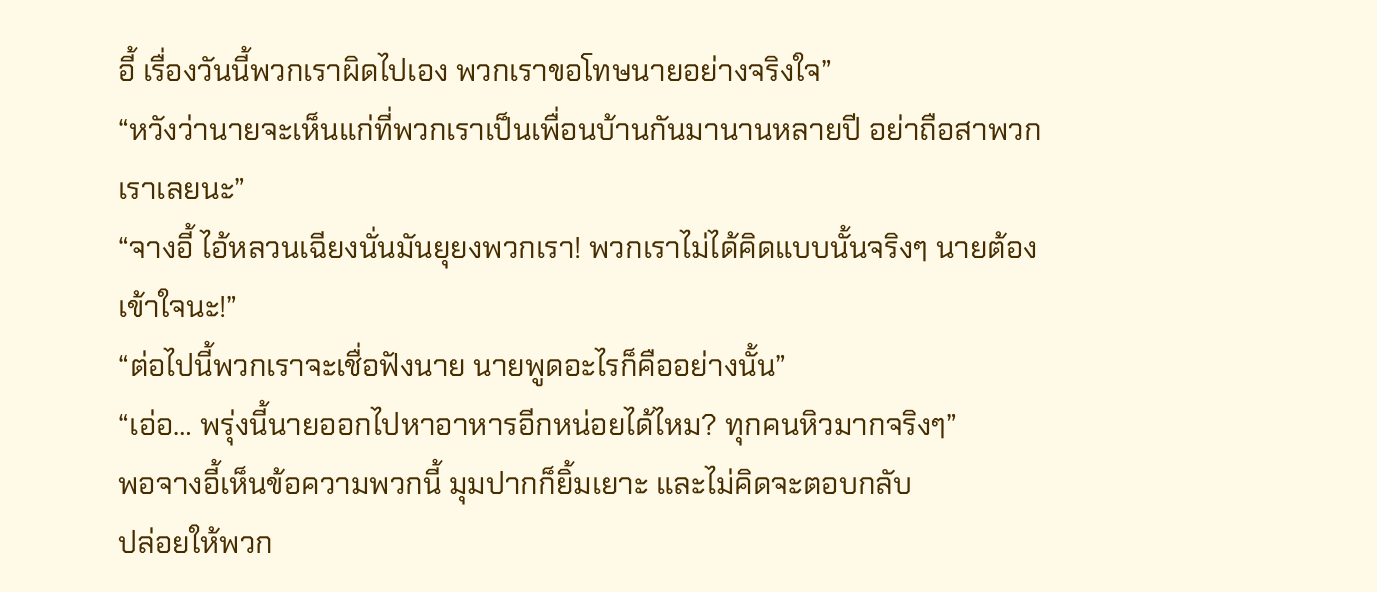อี้ เรื่องวันนี้พวกเราผิดไปเอง พวกเราขอโทษนายอย่างจริงใจ”
“หวังว่านายจะเห็นแก่ที่พวกเราเป็นเพื่อนบ้านกันมานานหลายปี อย่าถือสาพวกเราเลยนะ”
“จางอี้ ไอ้หลวนเฉียงนั่นมันยุยงพวกเรา! พวกเราไม่ได้คิดแบบนั้นจริงๆ นายต้องเข้าใจนะ!”
“ต่อไปนี้พวกเราจะเชื่อฟังนาย นายพูดอะไรก็คืออย่างนั้น”
“เอ่อ… พรุ่งนี้นายออกไปหาอาหารอีกหน่อยได้ไหม? ทุกคนหิวมากจริงๆ”
พอจางอี้เห็นข้อความพวกนี้ มุมปากก็ยิ้มเยาะ และไม่คิดจะตอบกลับ
ปล่อยให้พวก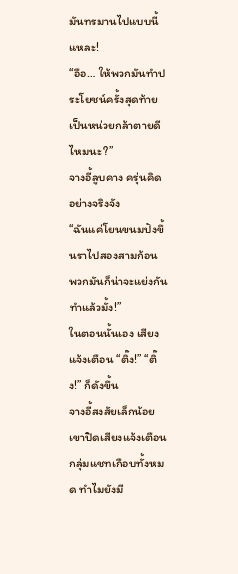มันทรมานไปแบบนี้แหละ!
“อือ… ให้พวกมันทำประโยชน์ครั้งสุดท้าย เป็นหน่วยกล้าตายดีไหมนะ?”
จางอี้ลูบคาง ครุ่นคิดอย่างจริงจัง
“ฉันแค่โยนขนมปังขึ้นราไปสองสามก้อน พวกมันก็น่าจะแย่งกันทำแล้วมั้ง!”
ในตอนนั้นเอง เสียงแจ้งเตือน “ติ๊ง!” “ติ๊ง!” ก็ดังขึ้น
จางอี้สงสัยเล็กน้อย เขาปิดเสียงแจ้งเตือนกลุ่มแชทเกือบทั้งหมด ทำไมยังมี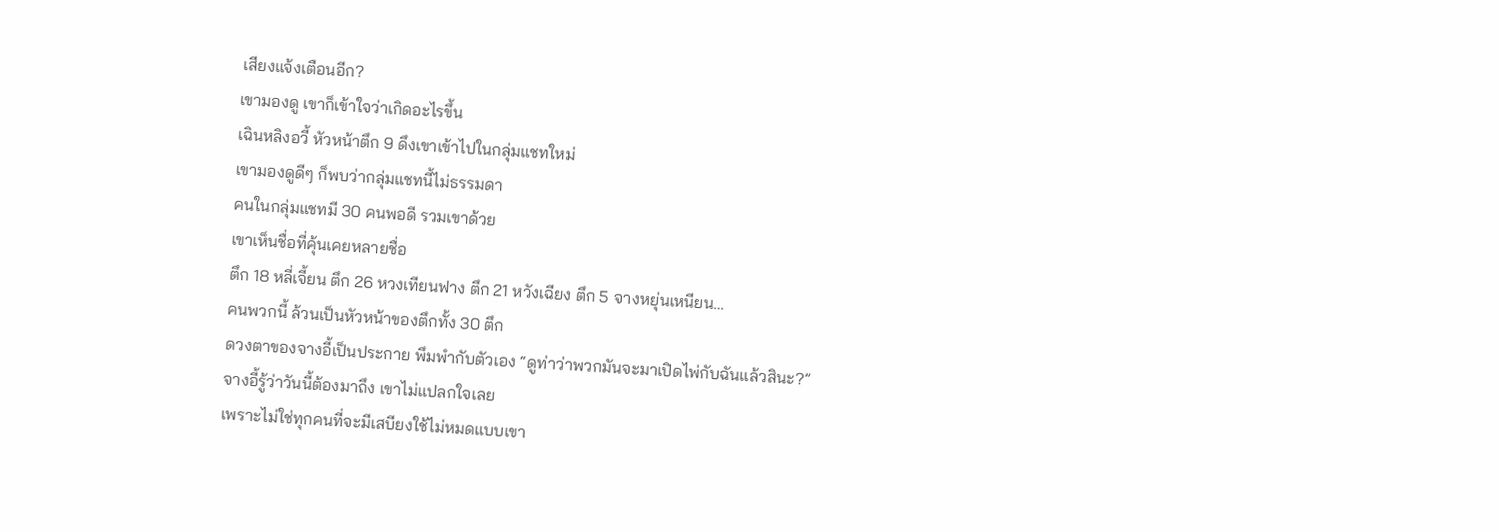เสียงแจ้งเตือนอีก?
เขามองดู เขาก็เข้าใจว่าเกิดอะไรขึ้น
เฉินหลิงอวี้ หัวหน้าตึก 9 ดึงเขาเข้าไปในกลุ่มแชทใหม่
เขามองดูดีๆ ก็พบว่ากลุ่มแชทนี้ไม่ธรรมดา
คนในกลุ่มแชทมี 30 คนพอดี รวมเขาด้วย
เขาเห็นชื่อที่คุ้นเคยหลายชื่อ
ตึก 18 หลี่เจี้ยน ตึก 26 หวงเทียนฟาง ตึก 21 หวังเฉียง ตึก 5 จางหยุ่นเหนียน…
คนพวกนี้ ล้วนเป็นหัวหน้าของตึกทั้ง 30 ตึก
ดวงตาของจางอี้เป็นประกาย พึมพำกับตัวเอง “ดูท่าว่าพวกมันจะมาเปิดไพ่กับฉันแล้วสินะ?”
จางอี้รู้ว่าวันนี้ต้องมาถึง เขาไม่แปลกใจเลย
เพราะไม่ใช่ทุกคนที่จะมีเสบียงใช้ไม่หมดแบบเขา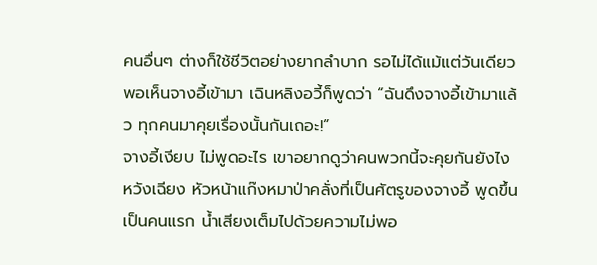คนอื่นๆ ต่างก็ใช้ชีวิตอย่างยากลำบาก รอไม่ได้แม้แต่วันเดียว
พอเห็นจางอี้เข้ามา เฉินหลิงอวี้ก็พูดว่า “ฉันดึงจางอี้เข้ามาแล้ว ทุกคนมาคุยเรื่องนั้นกันเถอะ!”
จางอี้เงียบ ไม่พูดอะไร เขาอยากดูว่าคนพวกนี้จะคุยกันยังไง
หวังเฉียง หัวหน้าแก๊งหมาป่าคลั่งที่เป็นศัตรูของจางอี้ พูดขึ้นเป็นคนแรก น้ำเสียงเต็มไปด้วยความไม่พอ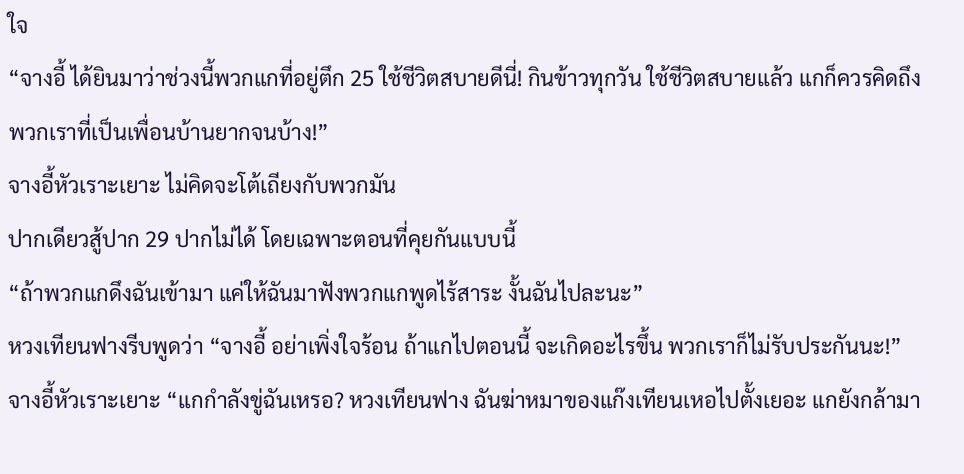ใจ
“จางอี้ ได้ยินมาว่าช่วงนี้พวกแกที่อยู่ตึก 25 ใช้ชีวิตสบายดีนี่! กินข้าวทุกวัน ใช้ชีวิตสบายแล้ว แกก็ควรคิดถึงพวกเราที่เป็นเพื่อนบ้านยากจนบ้าง!”
จางอี้หัวเราะเยาะ ไม่คิดจะโต้เถียงกับพวกมัน
ปากเดียวสู้ปาก 29 ปากไม่ได้ โดยเฉพาะตอนที่คุยกันแบบนี้
“ถ้าพวกแกดึงฉันเข้ามา แค่ให้ฉันมาฟังพวกแกพูดไร้สาระ งั้นฉันไปละนะ”
หวงเทียนฟางรีบพูดว่า “จางอี้ อย่าเพิ่งใจร้อน ถ้าแกไปตอนนี้ จะเกิดอะไรขึ้น พวกเราก็ไม่รับประกันนะ!”
จางอี้หัวเราะเยาะ “แกกำลังขู่ฉันเหรอ? หวงเทียนฟาง ฉันฆ่าหมาของแก๊งเทียนเหอไปตั้งเยอะ แกยังกล้ามา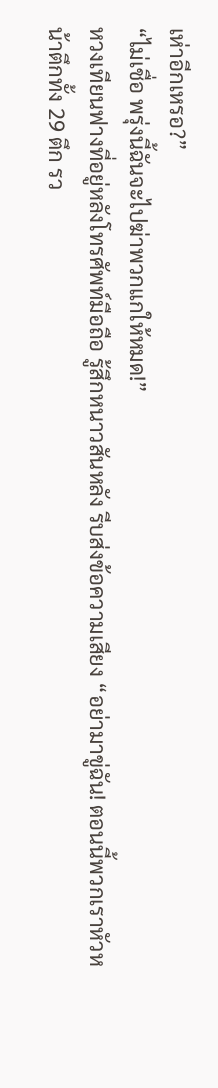เห่าอีกเหรอ?”
“ไม่เชื่อ พรุ่งนี้ฉันจะไปฆ่าพวกแกให้หมด!”
หวงเทียนฟางที่อยู่หลังโทรศัพท์มือถือ รู้สึกหนาวสันหลัง รีบส่งข้อความเสียง “อย่ามาขู่ฉัน! ตอนนี้พวกเราหัวหน้าตึกทั้ง 29 ตึก รว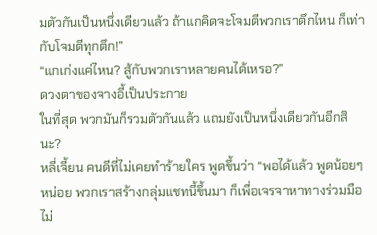มตัวกันเป็นหนึ่งเดียวแล้ว ถ้าแกคิดจะโจมตีพวกเราตึกไหน ก็เท่ากับโจมตีทุกตึก!”
“แกเก่งแค่ไหน? สู้กับพวกเราหลายคนได้เหรอ?”
ดวงตาของจางอี้เป็นประกาย
ในที่สุด พวกมันก็รวมตัวกันแล้ว แถมยังเป็นหนึ่งเดียวกันอีกสินะ?
หลี่เจี้ยน คนดีที่ไม่เคยทำร้ายใคร พูดขึ้นว่า “พอได้แล้ว พูดน้อยๆ หน่อย พวกเราสร้างกลุ่มแชทนี้ขึ้นมา ก็เพื่อเจรจาหาทางร่วมมือ ไม่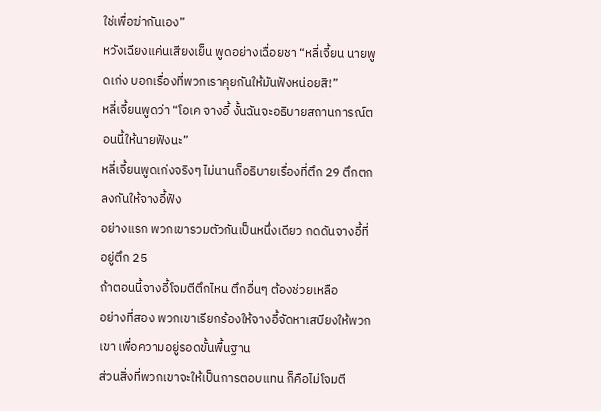ใช่เพื่อฆ่ากันเอง”
หวังเฉียงแค่นเสียงเย็น พูดอย่างเฉื่อยชา “หลี่เจี้ยน นายพูดเก่ง บอกเรื่องที่พวกเราคุยกันให้มันฟังหน่อยสิ!”
หลี่เจี้ยนพูดว่า “โอเค จางอี้ งั้นฉันจะอธิบายสถานการณ์ตอนนี้ให้นายฟังนะ”
หลี่เจี้ยนพูดเก่งจริงๆ ไม่นานก็อธิบายเรื่องที่ตึก 29 ตึกตกลงกันให้จางอี้ฟัง
อย่างแรก พวกเขารวมตัวกันเป็นหนึ่งเดียว กดดันจางอี้ที่อยู่ตึก 25
ถ้าตอนนี้จางอี้โจมตีตึกไหน ตึกอื่นๆ ต้องช่วยเหลือ
อย่างที่สอง พวกเขาเรียกร้องให้จางอี้จัดหาเสบียงให้พวกเขา เพื่อความอยู่รอดขั้นพื้นฐาน
ส่วนสิ่งที่พวกเขาจะให้เป็นการตอบแทน ก็คือไม่โจมตี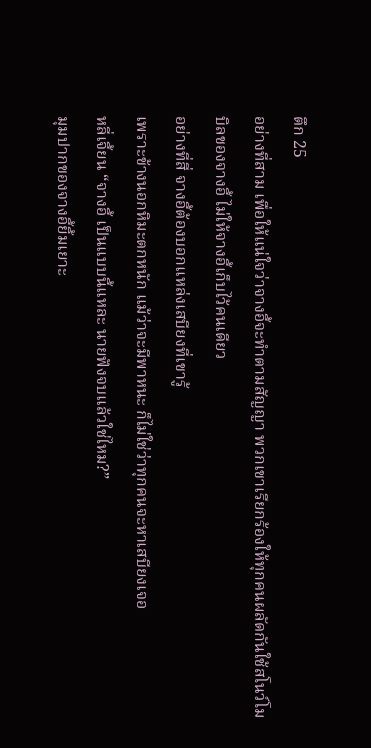ตึก 25
อย่างที่สาม เพื่อให้แน่ใจว่าจางอี้จะทำตามสัญญา พวกเขาเรียกร้องให้ทุกคนผลัดกันใช้สโนว์โมบิลของจางอี้ ไม่ให้จางอี้เก็บไว้คนเดียว
อย่างที่สี่ จางอี้ต้องบอกแหล่งเสบียงที่เขารู้
เพราะข้างนอกหิมะตกหนัก แม้ว่าจะมีพาหนะ ก็ไม่ใช่ว่าทุกคนจะหาเสบียงเจอ
หลี่เจี้ยน “จางอี้ เป็นแบบนี้แหละ นายฟังจบแล้วใช่ไหม?”
มุมปากของจางอี้ยิ้มเยาะ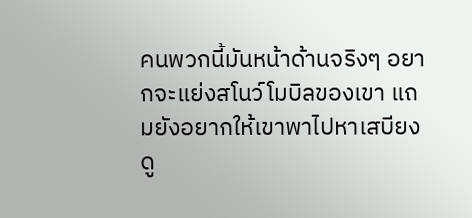คนพวกนี้มันหน้าด้านจริงๆ อยากจะแย่งสโนว์โมบิลของเขา แถมยังอยากให้เขาพาไปหาเสบียง ดู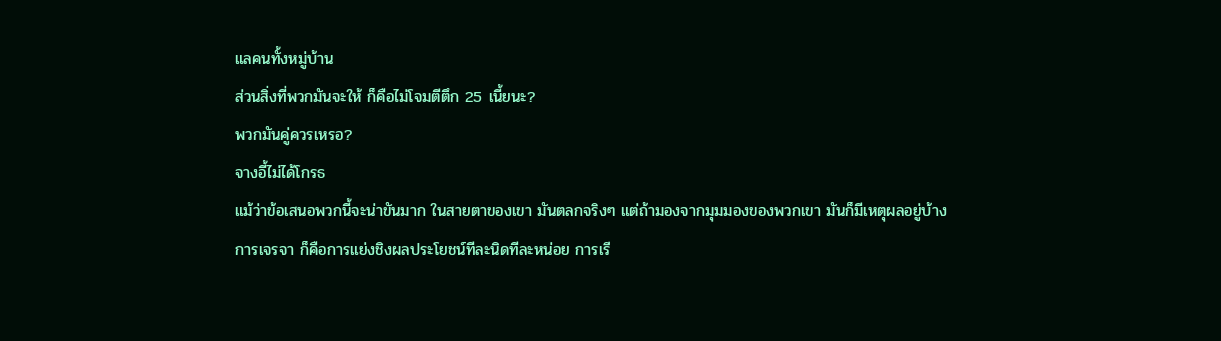แลคนทั้งหมู่บ้าน
ส่วนสิ่งที่พวกมันจะให้ ก็คือไม่โจมตีตึก 25 เนี้ยนะ?
พวกมันคู่ควรเหรอ?
จางอี้ไม่ได้โกรธ
แม้ว่าข้อเสนอพวกนี้จะน่าขันมาก ในสายตาของเขา มันตลกจริงๆ แต่ถ้ามองจากมุมมองของพวกเขา มันก็มีเหตุผลอยู่บ้าง
การเจรจา ก็คือการแย่งชิงผลประโยชน์ทีละนิดทีละหน่อย การเรี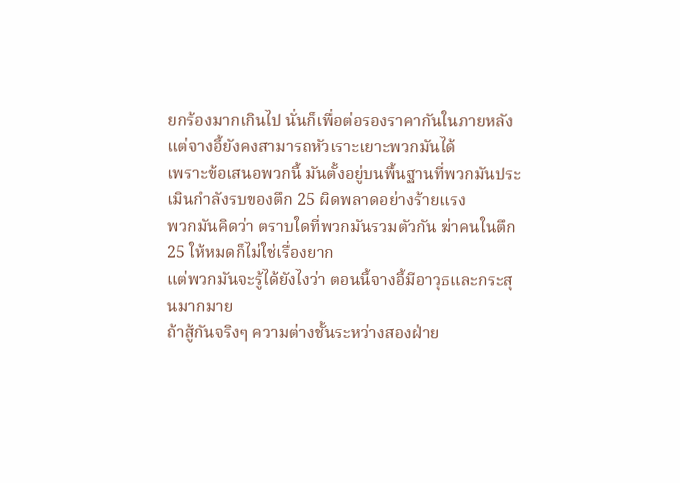ยกร้องมากเกินไป นั่นก็เพื่อต่อรองราคากันในภายหลัง
แต่จางอี้ยังคงสามารถหัวเราะเยาะพวกมันได้
เพราะข้อเสนอพวกนี้ มันตั้งอยู่บนพื้นฐานที่พวกมันประเมินกำลังรบของตึก 25 ผิดพลาดอย่างร้ายแรง
พวกมันคิดว่า ตราบใดที่พวกมันรวมตัวกัน ฆ่าคนในตึก 25 ให้หมดก็ไม่ใช่เรื่องยาก
แต่พวกมันจะรู้ได้ยังไงว่า ตอนนี้จางอี้มีอาวุธและกระสุนมากมาย
ถ้าสู้กันจริงๆ ความต่างชั้นระหว่างสองฝ่าย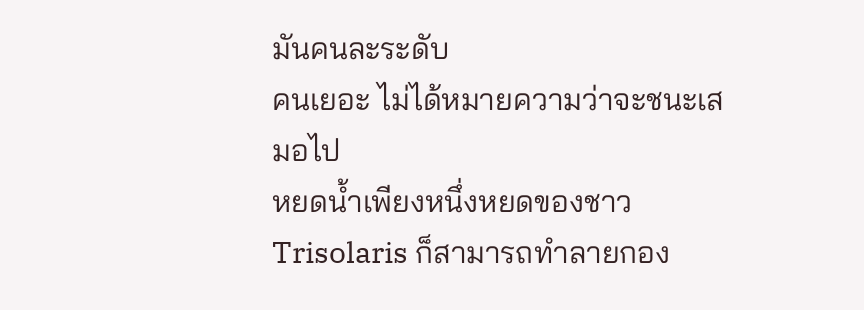มันคนละระดับ
คนเยอะ ไม่ได้หมายความว่าจะชนะเสมอไป
หยดน้ำเพียงหนึ่งหยดของชาว Trisolaris ก็สามารถทำลายกอง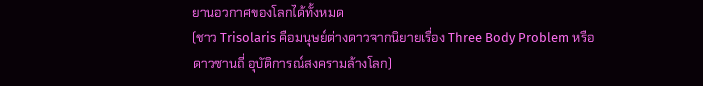ยานอวกาศของโลกได้ทั้งหมด
(ชาว Trisolaris คือมนุษย์ต่างดาวจากนิยายเรื่อง Three Body Problem หรือ
ดาวซานถี่ อุบัติการณ์สงครามล้างโลก)